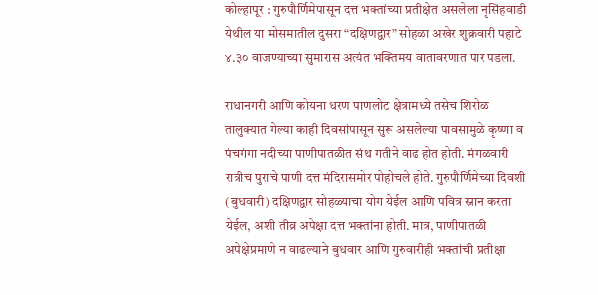कोल्हापूर : गुरुपौर्णिमेपासून दत्त भक्तांच्या प्रतीक्षेत असलेला नृसिंहवाडी येथील या मोसमातील दुसरा “दक्षिणद्वार” सोहळा अखेर शुक्रवारी पहाटे ४.३० वाजण्याच्या सुमारास अत्यंत भक्तिमय वातावरणात पार पडला.

राधानगरी आणि कोयना धरण पाणलोट क्षेत्रामध्ये तसेच शिरोळ तालुक्यात गेल्या काही दिवसांपासून सुरू असलेल्या पावसामुळे कृष्णा व पंचगंगा नदीच्या पाणीपातळीत संथ गतीने वाढ होत होती. मंगळवारी रात्रीच पुराचे पाणी दत्त मंदिरासमोर पोहोचले होते. गुरुपौर्णिमेच्या दिवशी (बुधवारी) दक्षिणद्वार सोहळ्याचा योग येईल आणि पवित्र स्नान करता येईल, अशी तीव्र अपेक्षा दत्त भक्तांना होती. मात्र, पाणीपातळी अपेक्षेप्रमाणे न वाढल्याने बुधवार आणि गुरुवारीही भक्तांची प्रतीक्षा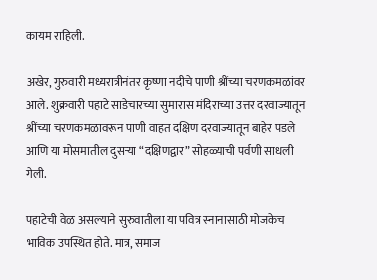कायम राहिली.

अखेर, गुरुवारी मध्यरात्रीनंतर कृष्णा नदीचे पाणी श्रींच्या चरणकमळांवर आले. शुक्रवारी पहाटे साडेचारच्या सुमारास मंदिराच्या उत्तर दरवाज्यातून श्रींच्या चरणकमळावरून पाणी वाहत दक्षिण दरवाज्यातून बाहेर पडले आणि या मोसमातील दुसऱ्या “दक्षिणद्वार” सोहळ्याची पर्वणी साधली गेली.

पहाटेची वेळ असल्याने सुरुवातीला या पवित्र स्नानासाठी मोजकेच भाविक उपस्थित होते. मात्र, समाज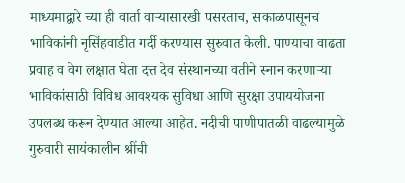माध्यमाद्वारे च्या ही वार्ता वाऱ्यासारखी पसरताच, सकाळपासूनच भाविकांनी नृसिंहवाडीत गर्दी करण्यास सुरुवात केली. पाण्याचा वाढता प्रवाह व वेग लक्षात घेता दत्त देव संस्थानच्या वतीने स्नान करणाऱ्या भाविकांसाठी विविध आवश्यक सुविधा आणि सुरक्षा उपाययोजना उपलब्ध करून देण्यात आल्या आहेत. नदीची पाणीपातळी वाढल्यामुळे गुरुवारी सायंकालीन श्रींची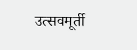उत्सवमूर्ती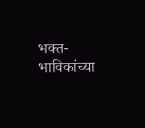भक्त-भाविकांच्या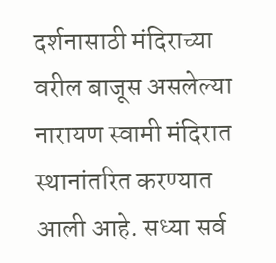दर्शनासाठी मंदिराच्या वरील बाजूस असलेल्या नारायण स्वामी मंदिरात स्थानांतरित करण्यात आली आहे. सध्या सर्व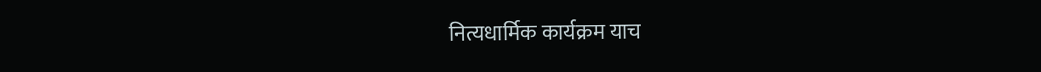नित्यधार्मिक कार्यक्रम याच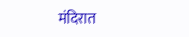मंदिरात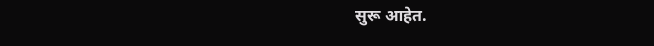सुरू आहेत.